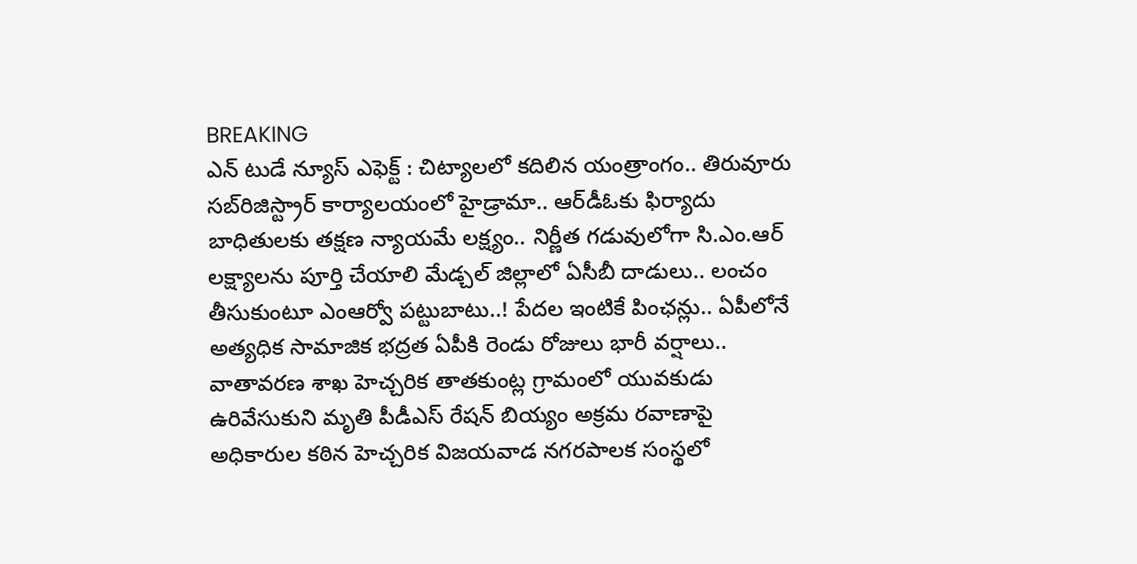BREAKING
ఎన్ టుడే న్యూస్ ఎఫెక్ట్ : చిట్యాలలో కదిలిన యంత్రాంగం.. తిరువూరు సబ్‌రిజిస్ట్రార్ కార్యాలయంలో హైడ్రామా.. ఆర్‌డీఓకు ఫిర్యాదు బాధితులకు తక్షణ న్యాయమే లక్ష్యం.. నిర్ణీత గడువులోగా సి.ఎం.ఆర్ లక్ష్యాలను పూర్తి చేయాలి మేడ్చల్ జిల్లాలో ఏసీబీ దాడులు.. లంచం తీసుకుంటూ ఎంఆర్వో పట్టుబాటు..! పేదల ఇంటికే పింఛన్లు.. ఏపీలోనే అత్యధిక సామాజిక భద్రత ఏపీకి రెండు రోజులు భారీ వర్షాలు.. వాతావరణ శాఖ హెచ్చరిక తాతకుంట్ల గ్రామంలో యువకుడు ఉరివేసుకుని మృతి పీడీఎస్ రేషన్ బియ్యం అక్రమ రవాణాపై అధికారుల కఠిన హెచ్చరిక విజయవాడ నగరపాలక సంస్థలో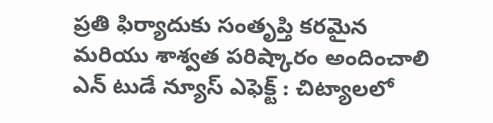ప్రతి ఫిర్యాదుకు సంతృప్తి కరమైన మరియు శాశ్వత పరిష్కారం అందించాలి ఎన్ టుడే న్యూస్ ఎఫెక్ట్ : చిట్యాలలో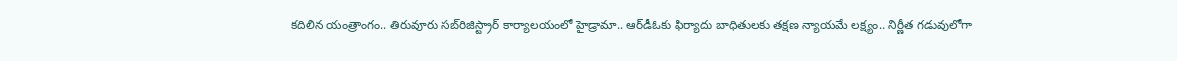కదిలిన యంత్రాంగం.. తిరువూరు సబ్‌రిజిస్ట్రార్ కార్యాలయంలో హైడ్రామా.. ఆర్‌డీఓకు ఫిర్యాదు బాధితులకు తక్షణ న్యాయమే లక్ష్యం.. నిర్ణీత గడువులోగా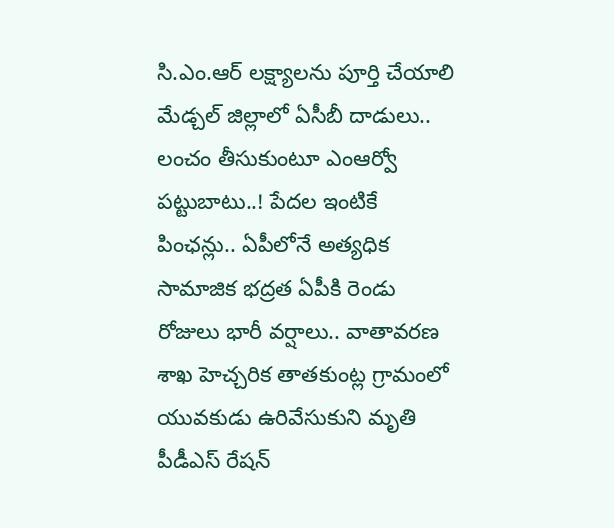సి.ఎం.ఆర్ లక్ష్యాలను పూర్తి చేయాలి మేడ్చల్ జిల్లాలో ఏసీబీ దాడులు.. లంచం తీసుకుంటూ ఎంఆర్వో పట్టుబాటు..! పేదల ఇంటికే పింఛన్లు.. ఏపీలోనే అత్యధిక సామాజిక భద్రత ఏపీకి రెండు రోజులు భారీ వర్షాలు.. వాతావరణ శాఖ హెచ్చరిక తాతకుంట్ల గ్రామంలో యువకుడు ఉరివేసుకుని మృతి పీడీఎస్ రేషన్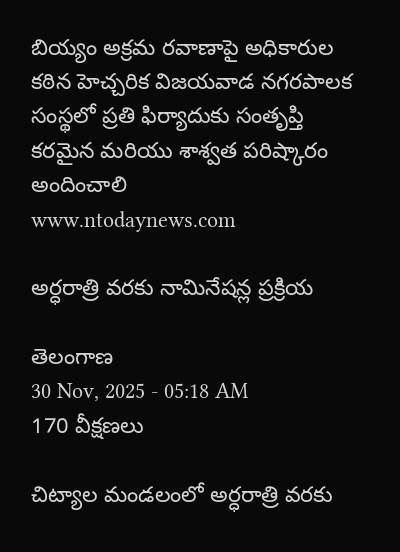బియ్యం అక్రమ రవాణాపై అధికారుల కఠిన హెచ్చరిక విజయవాడ నగరపాలక సంస్థలో ప్రతి ఫిర్యాదుకు సంతృప్తి కరమైన మరియు శాశ్వత పరిష్కారం అందించాలి
www.ntodaynews.com

అర్ధరాత్రి వరకు నామినేషన్ల ప్రక్రియ

తెలంగాణ
30 Nov, 2025 - 05:18 AM
170 వీక్షణలు

చిట్యాల మండలంలో అర్ధరాత్రి వరకు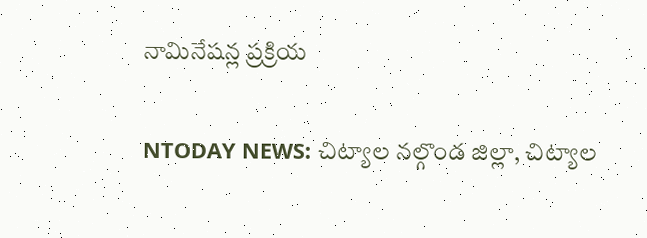నామినేషన్ల ప్రక్రియ

NTODAY NEWS: చిట్యాల నల్గొండ జిల్లా, చిట్యాల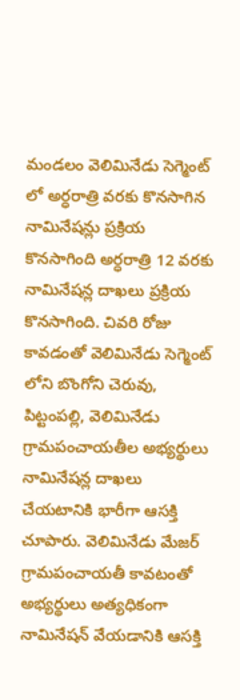మండలం వెలిమినేడు సెగ్మెంట్ లో అర్ధరాత్రి వరకు కొనసాగిన నామినేషన్లు ప్రక్రియ కొనసాగింది అర్ధరాత్రి 12 వరకు నామినేషన్ల దాఖలు ప్రక్రియ కొనసాగింది. చివరి రోజు కావడంతో వెలిమినేడు సెగ్మెంట్ లోని బొంగోని చెరువు, పిట్టంపల్లి, వెలిమినేడు గ్రామపంచాయతీల అభ్యర్థులు నామినేషన్ల దాఖలు చేయటానికి భారీగా ఆసక్తి చూపారు. వెలిమినేడు మేజర్ గ్రామపంచాయతీ కావటంతో అభ్యర్థులు అత్యధికంగా నామినేషన్ వేయడానికి ఆసక్తి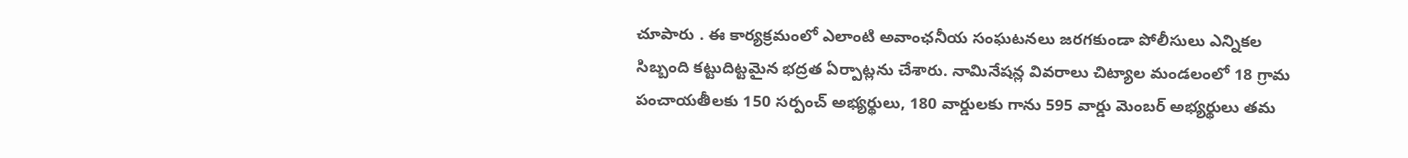చూపారు . ఈ కార్యక్రమంలో ఎలాంటి అవాంఛనీయ సంఘటనలు జరగకుండా పోలీసులు ఎన్నికల సిబ్బంది కట్టుదిట్టమైన భద్రత ఏర్పాట్లను చేశారు. నామినేషన్ల వివరాలు చిట్యాల మండలంలో 18 గ్రామ పంచాయతీలకు 150 సర్పంచ్ అభ్యర్థులు, 180 వార్డులకు గాను 595 వార్డు మెంబర్ అభ్యర్థులు తమ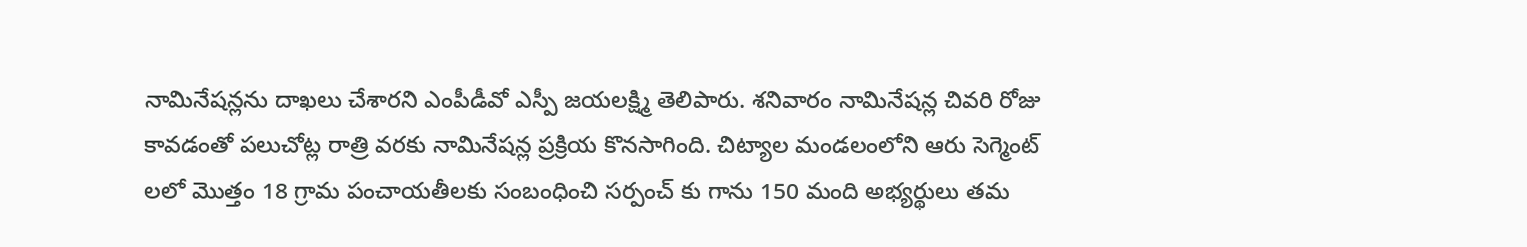నామినేషన్లను దాఖలు చేశారని ఎంపీడీవో ఎస్పీ జయలక్ష్మి తెలిపారు. శనివారం నామినేషన్ల చివరి రోజు కావడంతో పలుచోట్ల రాత్రి వరకు నామినేషన్ల ప్రక్రియ కొనసాగింది. చిట్యాల మండలంలోని ఆరు సెగ్మెంట్ లలో మొత్తం 18 గ్రామ పంచాయతీలకు సంబంధించి సర్పంచ్ కు గాను 150 మంది అభ్యర్థులు తమ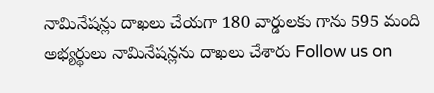నామినేషన్లు దాఖలు చేయగా 180 వార్డులకు గాను 595 మంది అభ్యర్థులు నామినేషన్లను దాఖలు చేశారు Follow us on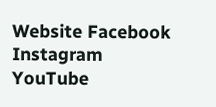Website Facebook Instagram YouTube